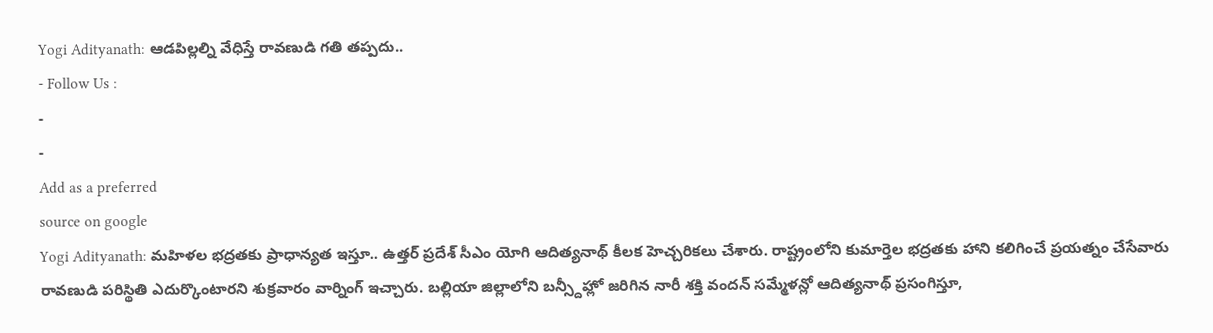Yogi Adityanath: ఆడపిల్లల్ని వేధిస్తే రావణుడి గతి తప్పదు..
- Follow Us :
-
-
Add as a preferred
source on google
Yogi Adityanath: మహిళల భద్రతకు ప్రాధాన్యత ఇస్తూ.. ఉత్తర్ ప్రదేశ్ సీఎం యోగి ఆదిత్యనాథ్ కీలక హెచ్చరికలు చేశారు. రాష్ట్రంలోని కుమార్తెల భద్రతకు హాని కలిగించే ప్రయత్నం చేసేవారు రావణుడి పరిస్థితి ఎదుర్కొంటారని శుక్రవారం వార్నింగ్ ఇచ్చారు. బల్లియా జిల్లాలోని బన్స్దీహ్లో జరిగిన నారీ శక్తి వందన్ సమ్మేళన్లో ఆదిత్యనాథ్ ప్రసంగిస్తూ,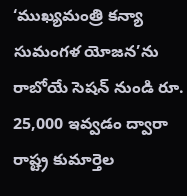‘ముఖ్యమంత్రి కన్యా సుమంగళ యోజన’ను రాబోయే సెషన్ నుండి రూ. 25,000 ఇవ్వడం ద్వారా రాష్ట్ర కుమార్తెల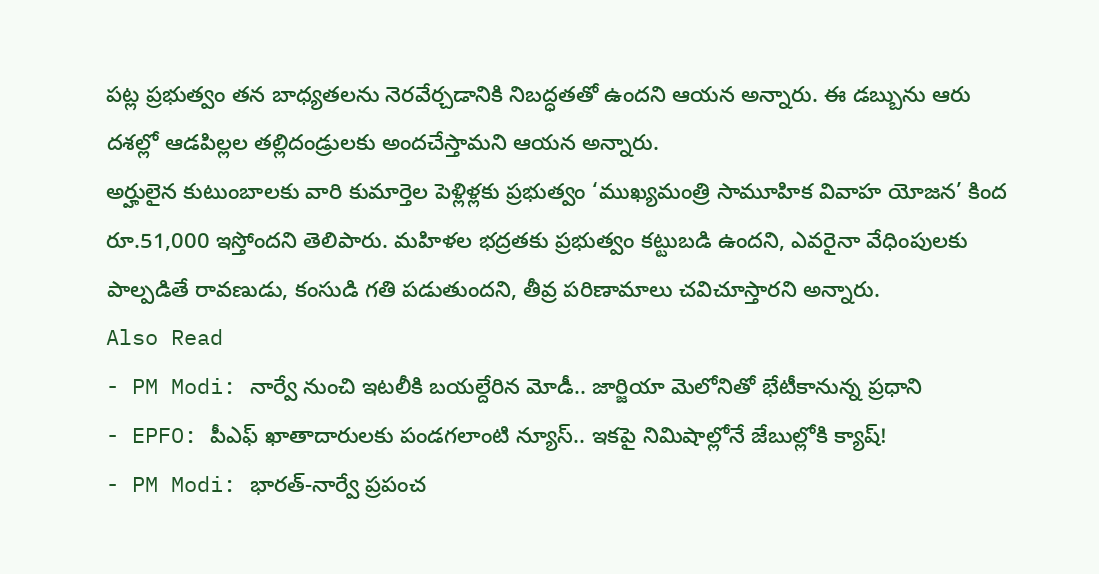పట్ల ప్రభుత్వం తన బాధ్యతలను నెరవేర్చడానికి నిబద్ధతతో ఉందని ఆయన అన్నారు. ఈ డబ్బును ఆరు దశల్లో ఆడపిల్లల తల్లిదండ్రులకు అందచేస్తామని ఆయన అన్నారు.
అర్హులైన కుటుంబాలకు వారి కుమార్తెల పెళ్లిళ్లకు ప్రభుత్వం ‘ముఖ్యమంత్రి సామూహిక వివాహ యోజన’ కింద రూ.51,000 ఇస్తోందని తెలిపారు. మహిళల భద్రతకు ప్రభుత్వం కట్టుబడి ఉందని, ఎవరైనా వేధింపులకు పాల్పడితే రావణుడు, కంసుడి గతి పడుతుందని, తీవ్ర పరిణామాలు చవిచూస్తారని అన్నారు.
Also Read
- PM Modi: నార్వే నుంచి ఇటలీకి బయల్దేరిన మోడీ.. జార్జియా మెలోనితో భేటీకానున్న ప్రధాని
- EPFO: పీఎఫ్ ఖాతాదారులకు పండగలాంటి న్యూస్.. ఇకపై నిమిషాల్లోనే జేబుల్లోకి క్యాష్!
- PM Modi: భారత్-నార్వే ప్రపంచ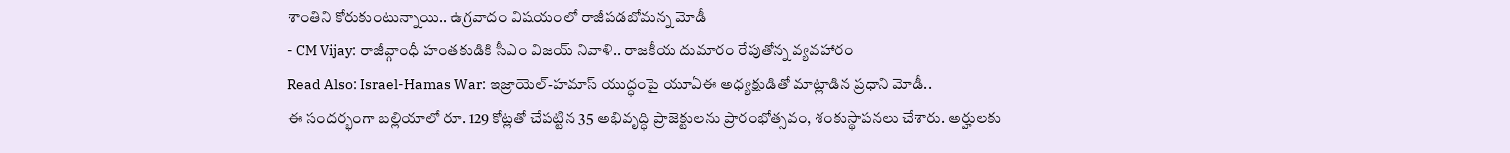శాంతిని కోరుకుంటున్నాయి.. ఉగ్రవాదం విషయంలో రాజీపడబోమన్న మోడీ
- CM Vijay: రాజీవ్గాంధీ హంతకుడికి సీఎం విజయ్ నివాళి.. రాజకీయ దుమారం రేపుతోన్న వ్యవహారం
Read Also: Israel-Hamas War: ఇజ్రాయెల్-హమాస్ యుద్ధంపై యూఏఈ అధ్యక్షుడితో మాట్లాడిన ప్రధాని మోడీ..
ఈ సందర్భంగా బల్లియాలో రూ. 129 కోట్లతో చేపట్టిన 35 అభివృద్ధి ప్రాజెక్టులను ప్రారంభోత్సవం, శంకుస్థాపనలు చేశారు. అర్హులకు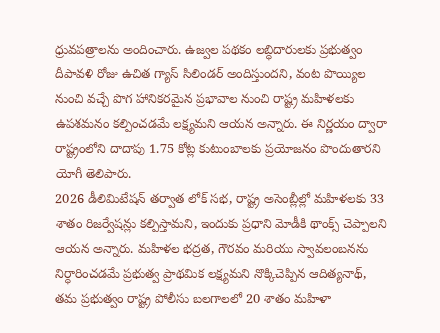ధ్రువపత్రాలను అందించారు. ఉజ్వల పథకం లబ్ధిదారులకు ప్రభుత్వం దీపావళి రోజు ఉచిత గ్యాస్ సిలిండర్ అందిస్తుందని, వంట పొయ్యిల నుంచి వచ్చే పొగ హానికరమైన ప్రభావాల నుంచి రాష్ట్ర మహిళలకు ఉపశమనం కల్పించడమే లక్ష్యమని ఆయన అన్నారు. ఈ నిర్ణయం ద్వారా రాష్ట్రంలోని దాదాపు 1.75 కోట్ల కుటుంబాలకు ప్రయోజనం పొందుతారని యోగీ తెలిపారు.
2026 డీలిమిటేషన్ తర్వాత లోక్ సభ, రాష్ట్ర అసెంబ్లీల్లో మహిళలకు 33 శాతం రిజర్వేషన్లు కల్పిస్తామని, ఇందుకు ప్రధాని మోడీకి థాంక్స్ చెప్పాలని ఆయన అన్నారు. మహిళల భద్రత, గౌరవం మరియు స్వావలంబనను నిర్ధారించడమే ప్రభుత్వ ప్రాథమిక లక్ష్యమని నొక్కిచెప్పిన ఆదిత్యనాథ్, తమ ప్రభుత్వం రాష్ట్ర పోలీసు బలగాలలో 20 శాతం మహిళా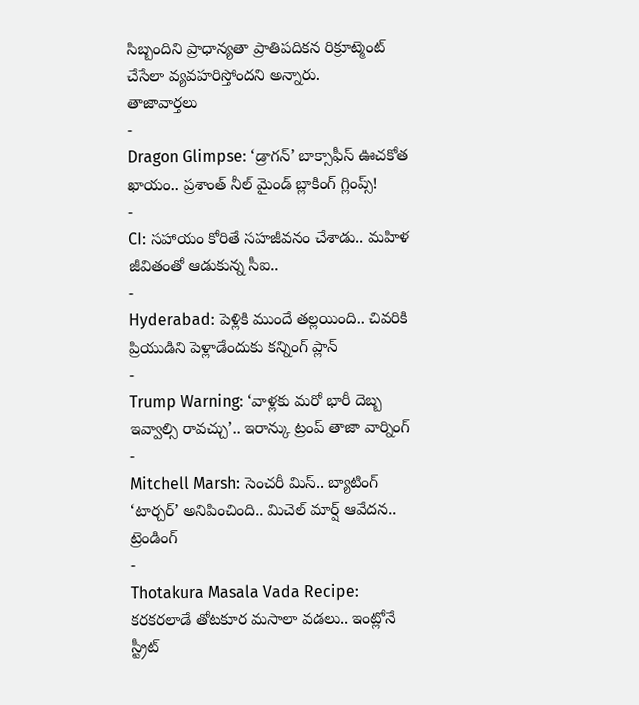సిబ్బందిని ప్రాధాన్యతా ప్రాతిపదికన రిక్రూట్మెంట్ చేసేలా వ్యవహరిస్తోందని అన్నారు.
తాజావార్తలు
-
Dragon Glimpse: ‘డ్రాగన్’ బాక్సాఫీస్ ఊచకోత ఖాయం.. ప్రశాంత్ నీల్ మైండ్ బ్లాకింగ్ గ్లింప్స్!
-
CI: సహాయం కోరితే సహజీవనం చేశాడు.. మహిళ జీవితంతో ఆడుకున్న సీఐ..
-
Hyderabad: పెళ్లికి ముందే తల్లయింది.. చివరికి ప్రియుడిని పెళ్లాడేందుకు కన్నింగ్ ప్లాన్
-
Trump Warning: ‘వాళ్లకు మరో భారీ దెబ్బ ఇవ్వాల్సి రావచ్చు’.. ఇరాన్కు ట్రంప్ తాజా వార్నింగ్
-
Mitchell Marsh: సెంచరీ మిస్.. బ్యాటింగ్ ‘టార్చర్’ అనిపించింది.. మిచెల్ మార్ష్ ఆవేదన..
ట్రెండింగ్
-
Thotakura Masala Vada Recipe: కరకరలాడే తోటకూర మసాలా వడలు.. ఇంట్లోనే స్ట్రీట్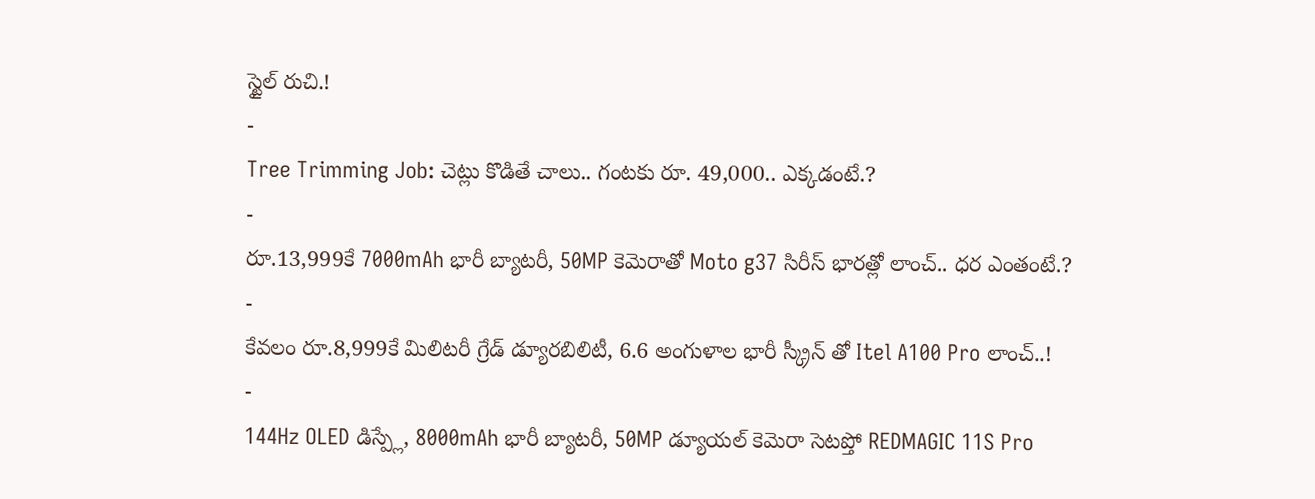స్టైల్ రుచి.!
-
Tree Trimming Job: చెట్లు కొడితే చాలు.. గంటకు రూ. 49,000.. ఎక్కడంటే.?
-
రూ.13,999కే 7000mAh భారీ బ్యాటరీ, 50MP కెమెరాతో Moto g37 సిరీస్ భారత్లో లాంచ్.. ధర ఎంతంటే.?
-
కేవలం రూ.8,999కే మిలిటరీ గ్రేడ్ డ్యూరబిలిటీ, 6.6 అంగుళాల భారీ స్క్రీన్ తో Itel A100 Pro లాంచ్..!
-
144Hz OLED డిస్ప్లే, 8000mAh భారీ బ్యాటరీ, 50MP డ్యూయల్ కెమెరా సెటప్తో REDMAGIC 11S Pro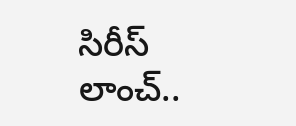సిరీస్ లాంచ్..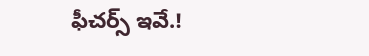ఫీచర్స్ ఇవే.!